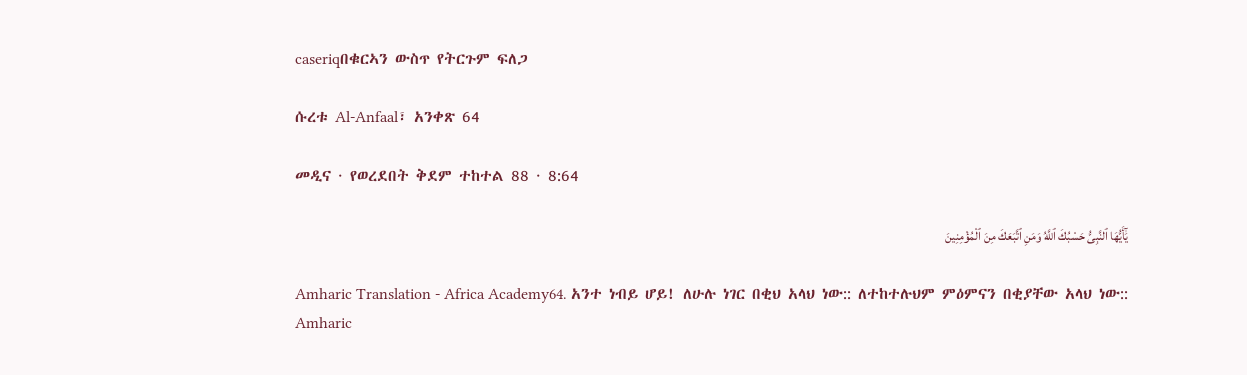caseriqበቁርኣን ውስጥ የትርጉም ፍለጋ

ሱረቱ Al-Anfaal፣ አንቀጽ 64

መዲና · የወረደበት ቅደም ተከተል 88 · 8:64

يَٰٓأَيُّهَا ٱلنَّبِىُّ حَسْبُكَ ٱللَّهُ وَمَنِ ٱتَّبَعَكَ مِنَ ٱلْمُؤْمِنِينَ

Amharic Translation - Africa Academy64. አንተ ነብይ ሆይ! ለሁሉ ነገር በቂህ አላህ ነው:: ለተከተሉህም ምዕምናን በቂያቸው አላህ ነው::
Amharic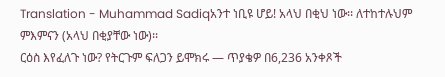Translation - Muhammad Sadiqአንተ ነቢዩ ሆይ! አላህ በቂህ ነው፡፡ ለተከተሉህም ምእምናን (አላህ በቂያቸው ነው)፡፡
ርዕስ እየፈለጉ ነው? የትርጉም ፍለጋን ይሞክሩ — ጥያቄዎ በ6,236 አንቀጾች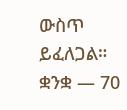ውስጥ ይፈለጋል።
ቋንቋ — 70